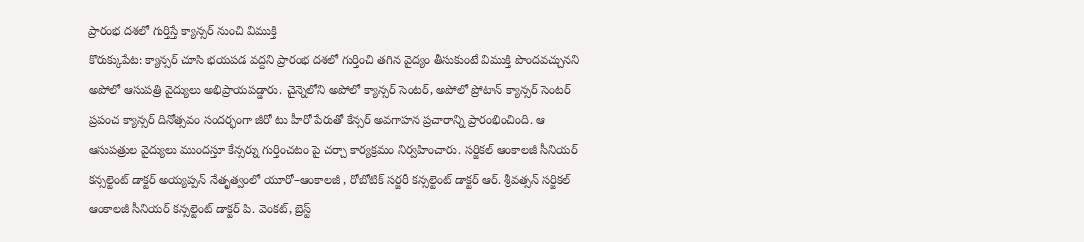ప్రారంభ దశలో గుర్తిస్తే క్యాన్సర్ నుంచి విముక్తి
కొరుక్కుపేట: క్యాన్సర్ చూసి భయపడ వద్దని ప్రారంభ దశలో గుర్తించి తగిన వైద్యం తీసుకుంటే విముక్తి పొందవచ్చునని అపోలో ఆసుపత్రి వైద్యులు అభిప్రాయపడ్డారు. చైన్నెలోని అపోలో క్యాన్సర్ సెంటర్, అపోలో ప్రోటాన్ క్యాన్సర్ సెంటర్ ప్రపంచ క్యాన్సర్ దినోత్సవం సందర్భంగా జీరో టు హీరో పేరుతో కేన్సర్ అవగాహన ప్రచారాన్ని ప్రారంభించింది. ఆ ఆసుపత్రుల వైద్యులు ముందస్తూ కేన్సర్ను గుర్తించటం పై చర్చా కార్యక్రమం నిర్వహించారు. సర్జికల్ ఆంకాలజీ సీనియర్ కన్సల్టెంట్ డాక్టర్ అయ్యప్పన్ నేతృత్వంలో యూరో–ఆంకాలజీ , రోబోటిక్ సర్జరీ కన్సల్టెంట్ డాక్టర్ ఆర్. శ్రీవత్సన్ సర్జికల్ ఆంకాలజీ సీనియర్ కన్సల్టెంట్ డాక్టర్ పి. వెంకట్, బ్రెస్ట్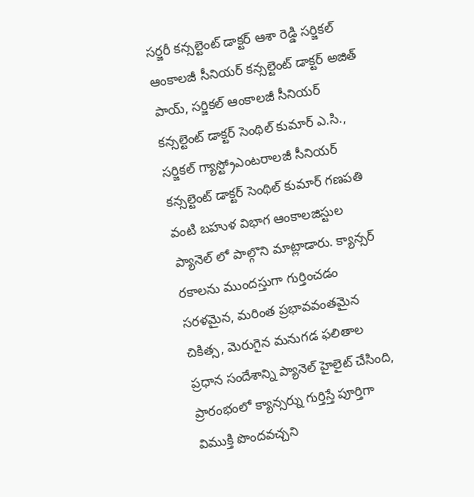సర్జరీ కన్సల్టెంట్ డాక్టర్ ఆశా రెడ్డి సర్జికల్ ఆంకాలజీ సీనియర్ కన్సల్టెంట్ డాక్టర్ అజిత్ పాయ్, సర్జికల్ ఆంకాలజీ సీనియర్ కన్సల్టెంట్ డాక్టర్ సెంథిల్ కుమార్ ఎ.సి., సర్జికల్ గ్యాస్ట్రోఎంటరాలజీ సీనియర్ కన్సల్టెంట్ డాక్టర్ సెంథిల్ కుమార్ గణపతి వంటి బహుళ విభాగ ఆంకాలజిస్టుల ప్యానెల్ లో పాల్గొని మాట్లాడారు. క్యాన్సర్ రకాలను ముందస్తుగా గుర్తించడం సరళమైన, మరింత ప్రభావవంతమైన చికిత్స, మెరుగైన మనుగడ ఫలితాల ప్రధాన సందేశాన్ని ప్యానెల్ హైలైట్ చేసింది, ప్రారంభంలో క్యాన్సర్ను గుర్తిస్తే పూర్తిగా విముక్తి పొందవచ్చని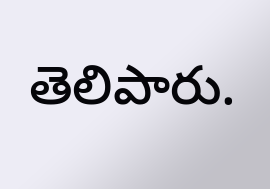తెలిపారు.